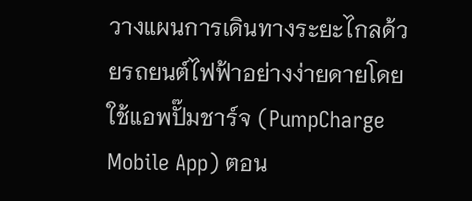วางแผนการเดินทางระยะไกลด้วยรถยนต์ไฟฟ้าอย่างง่ายดายโดยใช้แอพปั๊มชาร์จ (PumpCharge Mobile App) ตอน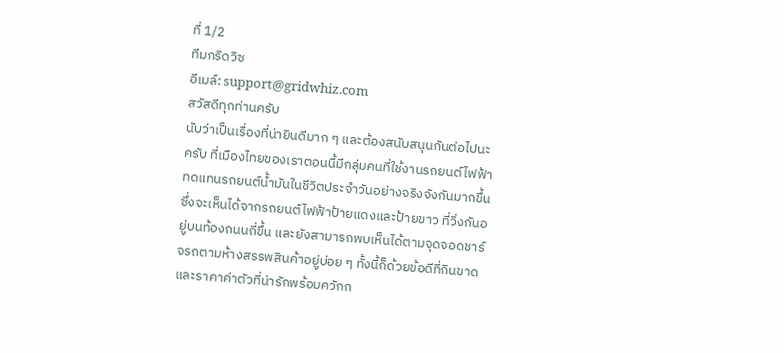ที่ 1/2
ทีมกริดวิซ
อีเมล์: support@gridwhiz.com
สวัสดีทุกท่านครับ
นับว่าเป็นเรื่องที่น่ายินดีมาก ๆ และต้องสนับสนุนกันต่อไปนะครับ ที่เมืองไทยของเราตอนนี้มีกลุ่มคนที่ใช้งานรถยนต์ไฟฟ้าทดแทนรถยนต์น้ำมันในชีวิตประจำวันอย่างจริงจังกันมากขึ้น ซึ่งจะเห็นได้จากรถยนต์ไฟฟ้าป้ายแดงและป้ายขาว ที่วิ่งกันอยู่บนท้องถนนถี่ขึ้น และยังสามารถพบเห็นได้ตามจุดจอดชาร์จรถตามห้างสรรพสินค้าอยู่บ่อย ๆ ทั้งนี้ก็ด้วยข้อดีที่กินขาด และราคาค่าตัวที่น่ารักพร้อมควักก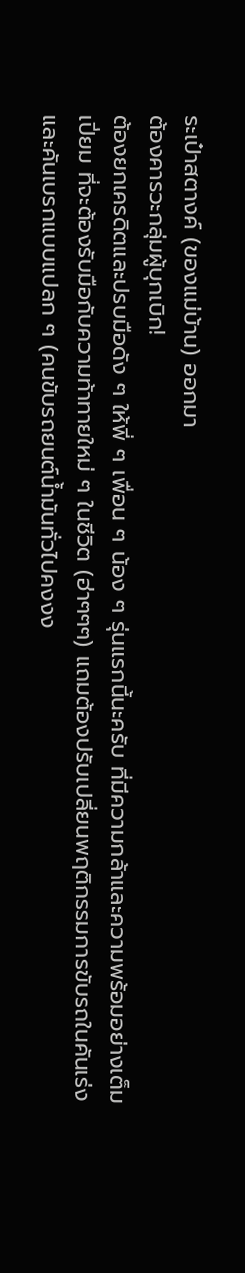ระเป๋าสตางค์ (ของแม่บ้าน) ออกมา
ต้องคารวะกลุ่มผู้บุกเบิก!
ต้องยกเครดิตและปรบมือดัง ๆ ให้พี่ ๆ เพื่อน ๆ น้อง ๆ รุ่นแรกนี้นะครับ ที่มีความกล้าและความพร้อมอย่างเต็มเปี่ยม ที่จะต้องรับมือกับความท้าทายใหม่ ๆ ในชีวิต (ฮ่าๆๆๆ) แถมต้องปรับเปลี่ยนพฤติกรรมการขับรถในคันเร่งและคันเบรกแบบแปลก ๆ (คนขับรถยนต์น้ำมันทั่วไปคงงง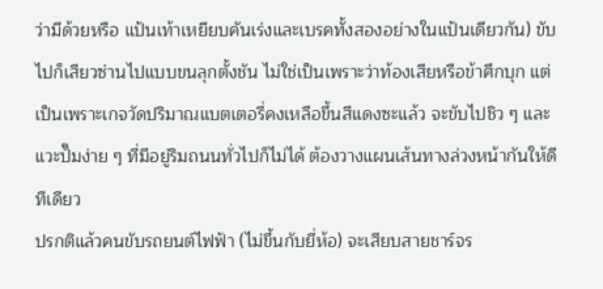ว่ามีด้วยหรือ แป้นเท้าเหยียบคันเร่งและเบรคทั้งสองอย่างในแป้นเดียวกัน) ขับไปก็เสียวซ่านไปแบบขนลุกตั้งชัน ไม่ใช่เป็นเพราะว่าท้องเสียหรือข้าศึกบุก แต่เป็นเพราะเกจวัดปริมาณแบตเตอรี่คงเหลือขึ้นสีแดงซะแล้ว จะขับไปชิว ๆ และแวะปั๊มง่าย ๆ ที่มีอยู่ริมถนนทั่วไปก็ไม่ได้ ต้องวางแผนเส้นทางล่วงหน้ากันให้ดีทีเดียว
ปรกติแล้วคนขับรถยนต์ไฟฟ้า (ไม่ขึ้นกับยี่ห้อ) จะเสียบสายชาร์จร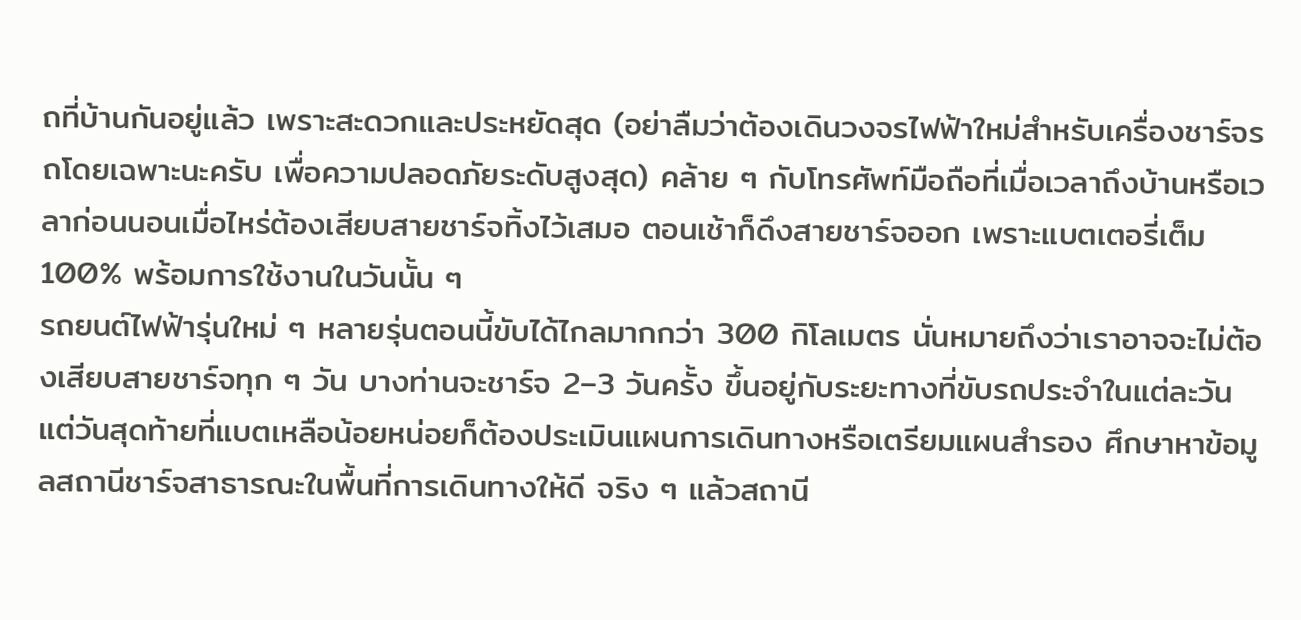ถที่บ้านกันอยู่แล้ว เพราะสะดวกและประหยัดสุด (อย่าลืมว่าต้องเดินวงจรไฟฟ้าใหม่สำหรับเครื่องชาร์จรถโดยเฉพาะนะครับ เพื่อความปลอดภัยระดับสูงสุด) คล้าย ๆ กับโทรศัพท์มือถือที่เมื่อเวลาถึงบ้านหรือเวลาก่อนนอนเมื่อไหร่ต้องเสียบสายชาร์จทิ้งไว้เสมอ ตอนเช้าก็ดึงสายชาร์จออก เพราะแบตเตอรี่เต็ม 100% พร้อมการใช้งานในวันนั้น ๆ
รถยนต์ไฟฟ้ารุ่นใหม่ ๆ หลายรุ่นตอนนี้ขับได้ไกลมากกว่า 300 กิโลเมตร นั่นหมายถึงว่าเราอาจจะไม่ต้องเสียบสายชาร์จทุก ๆ วัน บางท่านจะชาร์จ 2–3 วันครั้ง ขึ้นอยู่กับระยะทางที่ขับรถประจำในแต่ละวัน แต่วันสุดท้ายที่แบตเหลือน้อยหน่อยก็ต้องประเมินแผนการเดินทางหรือเตรียมแผนสำรอง ศึกษาหาข้อมูลสถานีชาร์จสาธารณะในพื้นที่การเดินทางให้ดี จริง ๆ แล้วสถานี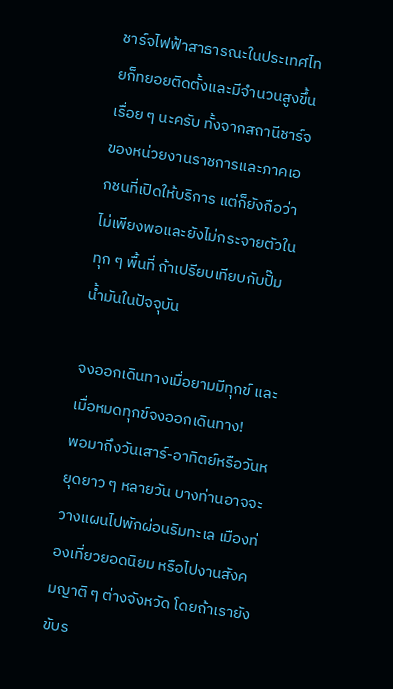ชาร์จไฟฟ้าสาธารณะในประเทศไทยก็ทยอยติดตั้งและมีจำนวนสูงขึ้นเรื่อย ๆ นะครับ ทั้งจากสถานีชาร์จของหน่วยงานราชการและภาคเอกชนที่เปิดให้บริการ แต่ก็ยังถือว่าไม่เพียงพอและยังไม่กระจายตัวในทุก ๆ พื้นที่ ถ้าเปรียบเทียบกับปั๊มน้ำมันในปัจจุบัน

จงออกเดินทางเมื่อยามมีทุกข์ และเมื่อหมดทุกข์จงออกเดินทาง!
พอมาถึงวันเสาร์-อาทิตย์หรือวันหยุดยาว ๆ หลายวัน บางท่านอาจจะวางแผนไปพักผ่อนริมทะเล เมืองท่องเที่ยวยอดนิยม หรือไปงานสังคมญาติ ๆ ต่างจังหวัด โดยถ้าเรายังขับร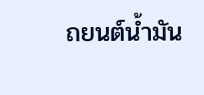ถยนต์น้ำมัน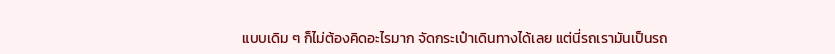แบบเดิม ๆ ก็ไม่ต้องคิดอะไรมาก จัดกระเป๋าเดินทางได้เลย แต่นี่รถเรามันเป็นรถ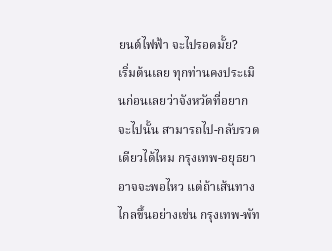ยนต์ไฟฟ้า จะไปรอดมั้ย?
เริ่มต้นเลย ทุกท่านคงประเมินก่อนเลยว่าจังหวัดที่อยากจะไปนั้น สามารถไป-กลับรวดเดียวได้ไหม กรุงเทพ-อยุธยา อาจจะพอไหว แต่ถ้าเส้นทางไกลขึ้นอย่างเช่น กรุงเทพ-พัท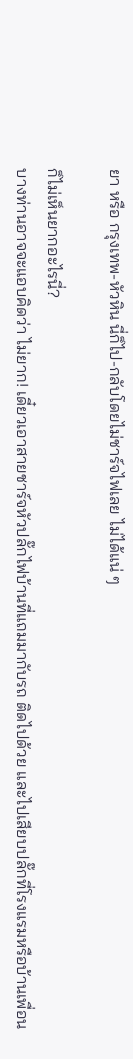ยา หรือ กรุงเทพ-หัวหิน นี่ก็ไป-กลับโดยไม่ชาร์จไฟเลย ไม่ได้แน่ ๆ

ก็ไม่เห็นยากอะไรนี่?
บางท่านอาจจะแอบคิดว่า ไม่ยาก! เดี๋ยวเอาสายชาร์จหัวปลั๊กไฟบ้านที่แถมมากับรถ ติดไปด้วย และไปเสียบปลั๊กที่โรงแรมหรือบ้านเพื่อน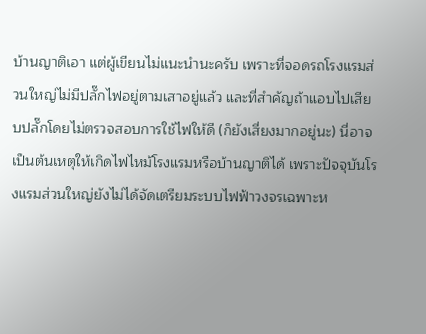บ้านญาติเอา แต่ผู้เขียนไม่แนะนำนะครับ เพราะที่จอดรถโรงแรมส่วนใหญ่ไม่มีปลั๊กไฟอยู่ตามเสาอยู่แล้ว และที่สำคัญถ้าแอบไปเสียบปลั๊กโดยไม่ตรวจสอบการใช้ไฟให้ดี (ก็ยังเสี่ยงมากอยู่นะ) นี่อาจเป็นต้นเหตุให้เกิดไฟไหม้โรงแรมหรือบ้านญาติได้ เพราะปัจจุบันโรงแรมส่วนใหญ่ยังไม่ได้จัดเตรียมระบบไฟฟ้าวงจรเฉพาะห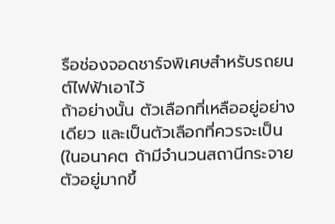รือช่องจอดชาร์จพิเศษสำหรับรถยนต์ไฟฟ้าเอาไว้
ถ้าอย่างนั้น ตัวเลือกที่เหลืออยู่อย่างเดียว และเป็นตัวเลือกที่ควรจะเป็น (ในอนาคต ถ้ามีจำนวนสถานีกระจายตัวอยู่มากขึ้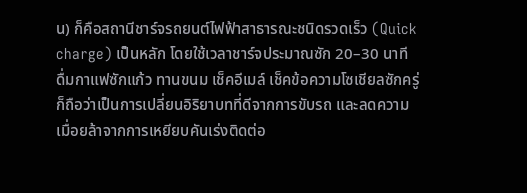น) ก็คือสถานีชาร์จรถยนต์ไฟฟ้าสาธารณะชนิดรวดเร็ว (Quick charge) เป็นหลัก โดยใช้เวลาชาร์จประมาณซัก 20–30 นาที ดื่มกาแฟซักแก้ว ทานขนม เช็คอีเมล์ เช็คข้อความโซเชียลซักครู่ ก็ถือว่าเป็นการเปลี่ยนอิริยาบทที่ดีจากการขับรถ และลดความเมื่อยล้าจากการเหยียบคันเร่งติดต่อ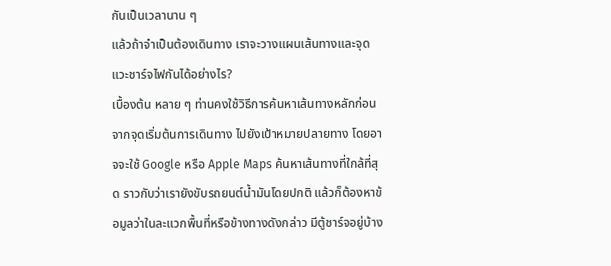กันเป็นเวลานาน ๆ
แล้วถ้าจำเป็นต้องเดินทาง เราจะวางแผนเส้นทางและจุดแวะชาร์จไฟกันได้อย่างไร?
เบื้องต้น หลาย ๆ ท่านคงใช้วิธีการค้นหาเส้นทางหลักก่อน จากจุดเริ่มต้นการเดินทาง ไปยังเป้าหมายปลายทาง โดยอาจจะใช้ Google หรือ Apple Maps ค้นหาเส้นทางที่ใกล้ที่สุด ราวกับว่าเรายังขับรถยนต์น้ำมันโดยปกติ แล้วก็ต้องหาข้อมูลว่าในละแวกพื้นที่หรือข้างทางดังกล่าว มีตู้ชาร์จอยู่บ้าง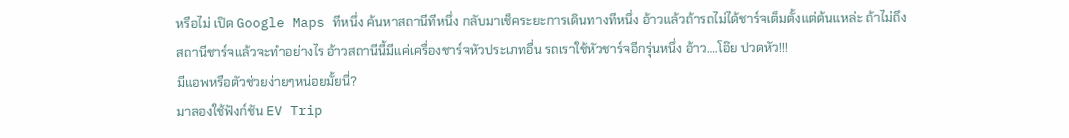หรือไม่ เปิด Google Maps ทีหนึ่ง ค้นหาสถานีทีหนึ่ง กลับมาเช็คระยะการเดินทางทีหนึ่ง อ้าวแล้วถ้ารถไม่ได้ชาร์จเต็มตั้งแต่ต้นแหล่ะ ถ้าไม่ถึงสถานีชาร์จแล้วจะทำอย่างไร อ้าวสถานีนี้มีแค่เครื่องชาร์จหัวประเภทอื่น รถเราใช้หัวชาร์จอีกรุ่นหนึ่ง อ้าว….โอ๊ย ปวดหัว!!!
มีแอพหรือตัวช่วยง่ายๆหน่อยมั้ยนี่?
มาลองใช้ฟังก์ชัน EV Trip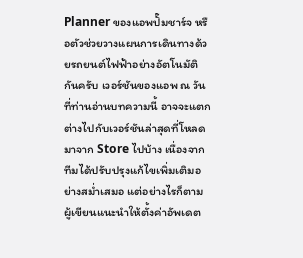Planner ของแอพปั๊มชาร์จ หรือตัวช่วยวางแผนการเดินทางด้วยรถยนต์ไฟฟ้าอย่างอัตโนมัติกันครับ เวอร์ชันของแอพ ณ วันที่ท่านอ่านบทความนี้ อาจจะแตกต่างไปกับเวอร์ชันล่าสุดที่โหลดมาจาก Store ไปบ้าง เนื่องจากทีมได้ปรับปรุงแก้ไขเพิ่มเติมอย่างสม่ำเสมอ แต่อย่างไรก็ตาม ผู้เขียนแนะนำให้ตั้งค่าอัพเดต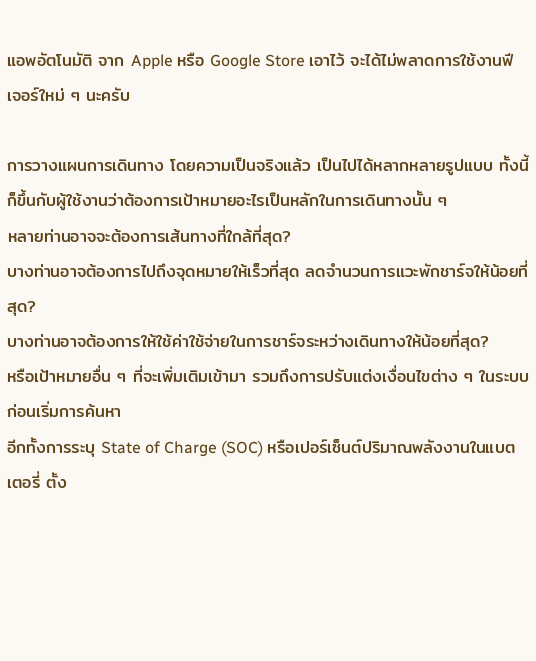แอพอัตโนมัติ จาก Apple หรือ Google Store เอาไว้ จะได้ไม่พลาดการใช้งานฟีเจอร์ใหม่ ๆ นะครับ

การวางแผนการเดินทาง โดยความเป็นจริงแล้ว เป็นไปได้หลากหลายรูปแบบ ทั้งนี้ก็ขึ้นกับผู้ใช้งานว่าต้องการเป้าหมายอะไรเป็นหลักในการเดินทางนั้น ๆ
หลายท่านอาจจะต้องการเส้นทางที่ใกล้ที่สุด?
บางท่านอาจต้องการไปถึงจุดหมายให้เร็วที่สุด ลดจำนวนการแวะพักชาร์จให้น้อยที่สุด?
บางท่านอาจต้องการให้ใช้ค่าใช้จ่ายในการชาร์จระหว่างเดินทางให้น้อยที่สุด?
หรือเป้าหมายอื่น ๆ ที่จะเพิ่มเติมเข้ามา รวมถึงการปรับแต่งเงื่อนไขต่าง ๆ ในระบบ ก่อนเริ่มการค้นหา
อีกทั้งการระบุ State of Charge (SOC) หรือเปอร์เซ็นต์ปริมาณพลังงานในแบตเตอรี่ ตั้ง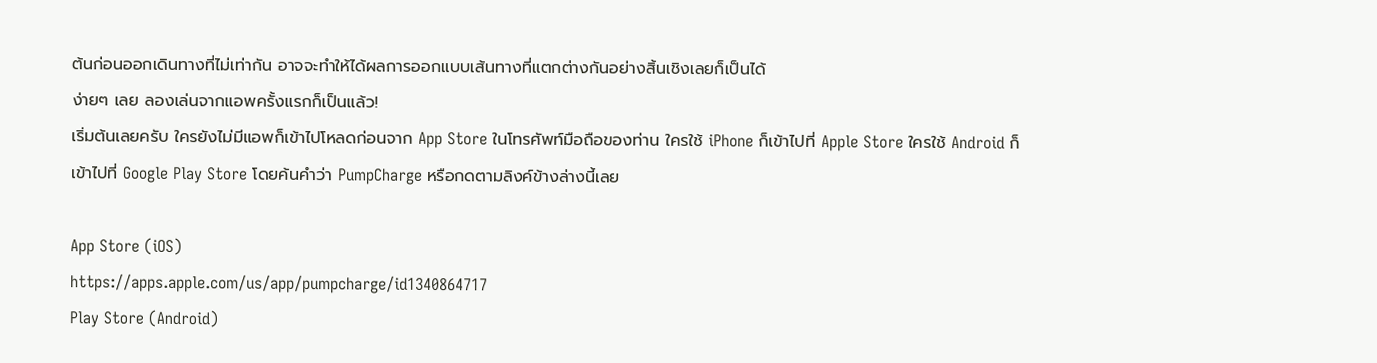ต้นก่อนออกเดินทางที่ไม่เท่ากัน อาจจะทำให้ได้ผลการออกแบบเส้นทางที่แตกต่างกันอย่างสิ้นเชิงเลยก็เป็นได้
ง่ายๆ เลย ลองเล่นจากแอพครั้งแรกก็เป็นแล้ว!
เริ่มต้นเลยครับ ใครยังไม่มีแอพก็เข้าไปโหลดก่อนจาก App Store ในโทรศัพท์มือถือของท่าน ใครใช้ iPhone ก็เข้าไปที่ Apple Store ใครใช้ Android ก็เข้าไปที่ Google Play Store โดยค้นคำว่า PumpCharge หรือกดตามลิงค์ข้างล่างนี้เลย

App Store (iOS)
https://apps.apple.com/us/app/pumpcharge/id1340864717
Play Store (Android)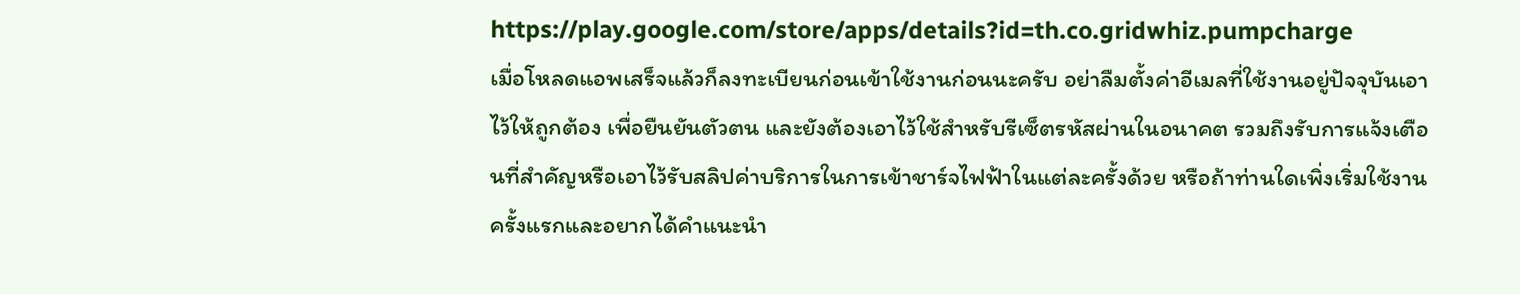https://play.google.com/store/apps/details?id=th.co.gridwhiz.pumpcharge
เมื่อโหลดแอพเสร็จแล้วก็ลงทะเบียนก่อนเข้าใช้งานก่อนนะครับ อย่าลืมตั้งค่าอีเมลที่ใช้งานอยู่ปัจจุบันเอาไว้ให้ถูกต้อง เพื่อยืนยันตัวตน และยังต้องเอาไว้ใช้สำหรับรีเซ็ตรหัสผ่านในอนาคต รวมถึงรับการแจ้งเตือนที่สำคัญหรือเอาไว้รับสลิปค่าบริการในการเข้าชาร์จไฟฟ้าในแต่ละครั้งด้วย หรือถ้าท่านใดเพิ่งเริ่มใช้งานครั้งแรกและอยากได้คำแนะนำ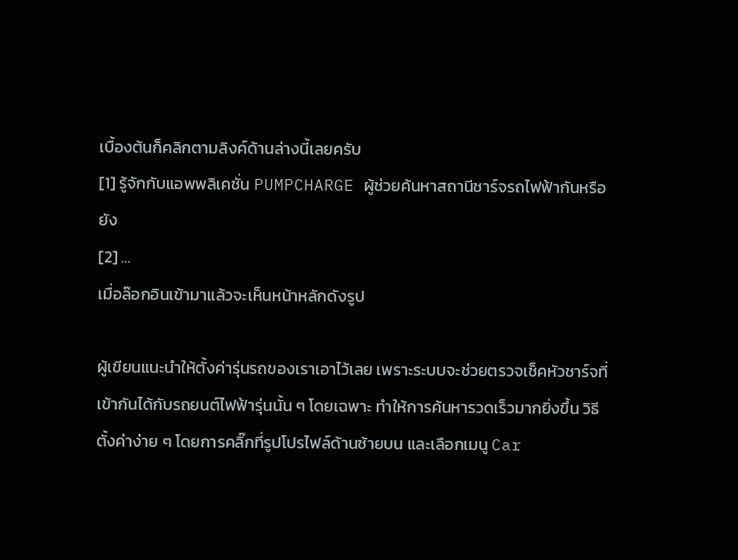เบื้องต้นก็คลิกตามลิงค์ด้านล่างนี้เลยครับ
[1] รู้จักกับแอพพลิเคชั่น PUMPCHARGE ผู้ช่วยค้นหาสถานีชาร์จรถไฟฟ้ากันหรือยัง
[2] …
เมื่อล๊อกอินเข้ามาแล้วจะเห็นหน้าหลักดังรูป

ผู้เขียนแนะนำให้ตั้งค่ารุ่นรถของเราเอาไว้เลย เพราะระบบจะช่วยตรวจเช็คหัวชาร์จที่เข้ากันได้กับรถยนต์ไฟฟ้ารุ่นนั้น ๆ โดยเฉพาะ ทำให้การค้นหารวดเร็วมากยิ่งขึ้น วิธีตั้งค่าง่าย ๆ โดยการคลิ๊กที่รูปโปรไฟล์ด้านซ้ายบน และเลือกเมนู Car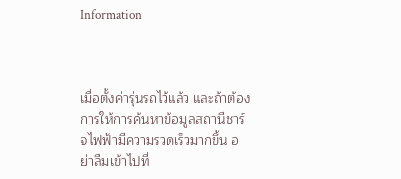Information



เมื่อตั้งค่ารุ่นรถไว้แล้ว และถ้าต้องการให้การค้นหาข้อมูลสถานีชาร์จไฟฟ้ามีความรวดเร็วมากขึ้น อย่าลืมเข้าไปที่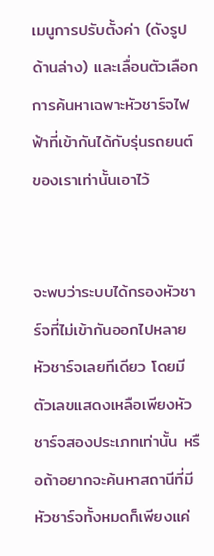เมนูการปรับตั้งค่า (ดังรูปด้านล่าง) และเลื่อนตัวเลือกการค้นหาเฉพาะหัวชาร์จไฟฟ้าที่เข้ากันได้กับรุ่นรถยนต์ของเราเท่านั้นเอาไว้


จะพบว่าระบบได้กรองหัวชาร์จที่ไม่เข้ากันออกไปหลายหัวชาร์จเลยทีเดียว โดยมีตัวเลขแสดงเหลือเพียงหัวชาร์จสองประเภทเท่านั้น หรือถ้าอยากจะค้นหาสถานีที่มีหัวชาร์จทั้งหมดก็เพียงแค่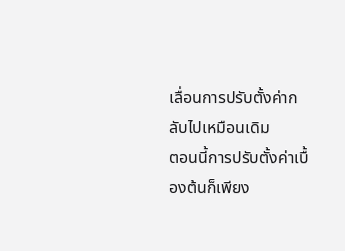เลื่อนการปรับตั้งค่ากลับไปเหมือนเดิม
ตอนนี้การปรับตั้งค่าเบื้องต้นก็เพียง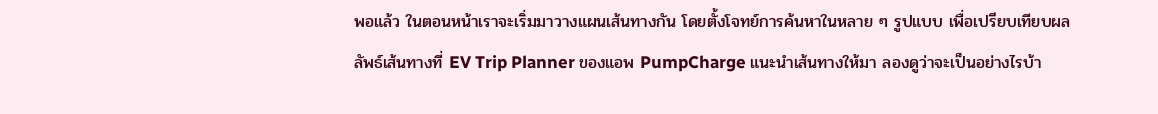พอแล้ว ในตอนหน้าเราจะเริ่มมาวางแผนเส้นทางกัน โดยตั้งโจทย์การค้นหาในหลาย ๆ รูปแบบ เพื่อเปรียบเทียบผลลัพธ์เส้นทางที่ EV Trip Planner ของแอพ PumpCharge แนะนำเส้นทางให้มา ลองดูว่าจะเป็นอย่างไรบ้า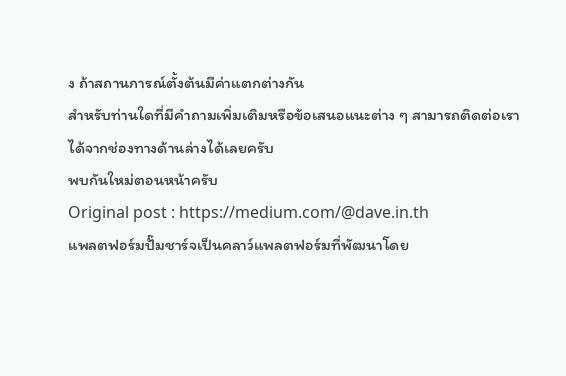ง ถ้าสถานการณ์ตั้งต้นมีค่าแตกต่างกัน
สำหรับท่านใดที่มีคำถามเพิ่มเติมหรือข้อเสนอแนะต่าง ๆ สามารถติดต่อเราได้จากช่องทางด้านล่างได้เลยครับ
พบกันใหม่ตอนหน้าครับ
Original post : https://medium.com/@dave.in.th
แพลตฟอร์มปั๊มชาร์จเป็นคลาว์แพลตฟอร์มที่พัฒนาโดย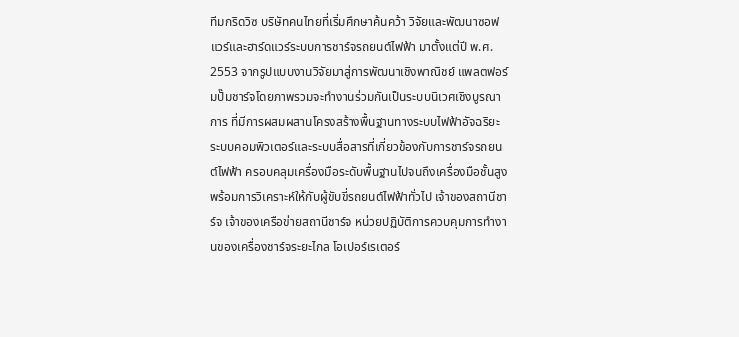ทีมกริดวิซ บริษัทคนไทยที่เริ่มศึกษาค้นคว้า วิจัยและพัฒนาซอฟแวร์และฮาร์ดแวร์ระบบการชาร์จรถยนต์ไฟฟ้า มาตั้งแต่ปี พ.ศ. 2553 จากรูปแบบงานวิจัยมาสู่การพัฒนาเชิงพาณิชย์ แพลตฟอร์มปั๊มชาร์จโดยภาพรวมจะทำงานร่วมกันเป็นระบบนิเวศเชิงบูรณาการ ที่มีการผสมผสานโครงสร้างพื้นฐานทางระบบไฟฟ้าอัจฉริยะ ระบบคอมพิวเตอร์และระบบสื่อสารที่เกี่ยวข้องกับการชาร์จรถยนต์ไฟฟ้า ครอบคลุมเครื่องมือระดับพื้นฐานไปจนถึงเครื่องมือชั้นสูงพร้อมการวิเคราะห์ให้กับผู้ขับขี่รถยนต์ไฟฟ้าทั่วไป เจ้าของสถานีชาร์จ เจ้าของเครือข่ายสถานีชาร์จ หน่วยปฏิบัติการควบคุมการทำงานของเครื่องชาร์จระยะไกล โอเปอร์เรเตอร์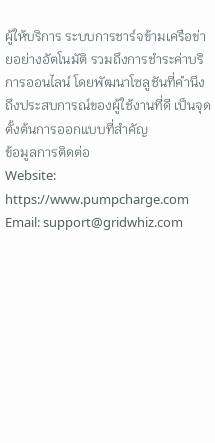ผู้ให้บริการ ระบบการชาร์จข้ามเครือข่ายอย่างอัตโนมัติ รวมถึงการชำระค่าบริการออนไลน์ โดยพัฒนาโซลูชันที่คำนึงถึงประสบการณ์ของผู้ใช้งานที่ดี เป็นจุดตั้งต้นการออกแบบที่สำคัญ
ข้อมูลการติดต่อ
Website: https://www.pumpcharge.com
Email: support@gridwhiz.com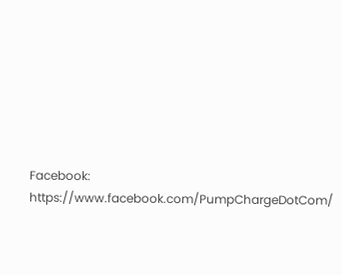Facebook: https://www.facebook.com/PumpChargeDotCom/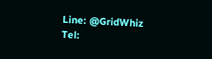Line: @GridWhiz
Tel: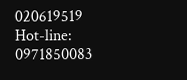020619519 Hot-line: 0971850083